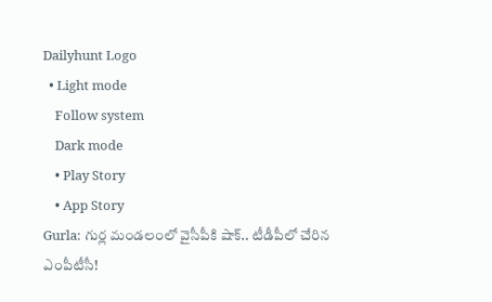Dailyhunt Logo
  • Light mode
    Follow system
    Dark mode
    • Play Story
    • App Story
Gurla: గుర్ల మండలంలో వైసీపీకి షాక్.. టీడీపీలో చేరిన ఎంపీటీసీ!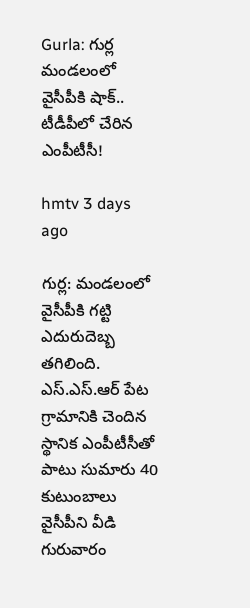Gurla: గుర్ల మండలంలో వైసీపీకి షాక్.. టీడీపీలో చేరిన ఎంపీటీసీ!

hmtv 3 days ago

గుర్ల: మండలంలో వైసీపీకి గట్టి ఎదురుదెబ్బ తగిలింది. ఎస్‌.ఎస్‌.ఆర్‌ పేట గ్రామానికి చెందిన స్థానిక ఎంపీటీసీతో పాటు సుమారు 40 కుటుంబాలు వైసీపీని వీడి గురువారం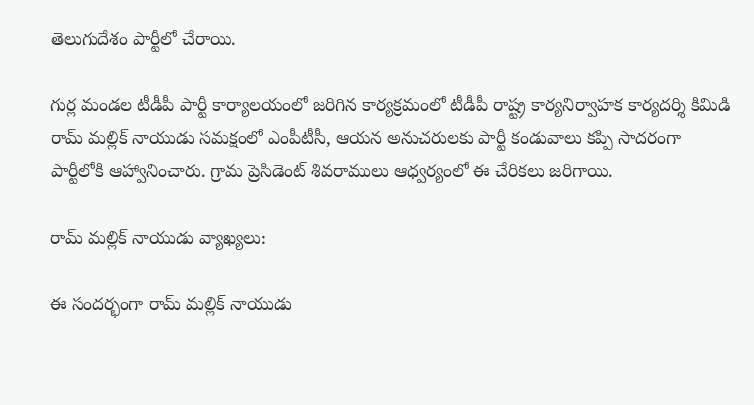తెలుగుదేశం పార్టీలో చేరాయి.

గుర్ల మండల టీడీపీ పార్టీ కార్యాలయంలో జరిగిన కార్యక్రమంలో టీడీపీ రాష్ట్ర కార్యనిర్వాహక కార్యదర్శి కిమిడి రామ్ మల్లిక్ నాయుడు సమక్షంలో ఎంపీటీసీ, ఆయన అనుచరులకు పార్టీ కండువాలు కప్పి సాదరంగా పార్టీలోకి ఆహ్వానించారు. గ్రామ ప్రెసిడెంట్ శివరాములు ఆధ్వర్యంలో ఈ చేరికలు జరిగాయి.

రామ్ మల్లిక్ నాయుడు వ్యాఖ్యలు:

ఈ సందర్భంగా రామ్ మల్లిక్ నాయుడు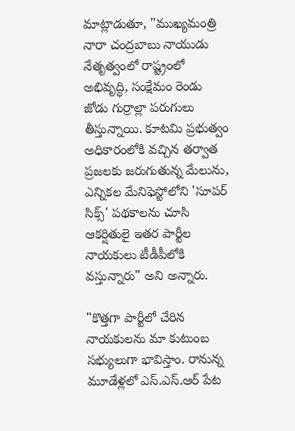మాట్లాడుతూ, "ముఖ్యమంత్రి నారా చంద్రబాబు నాయుడు నేతృత్వంలో రాష్ట్రంలో అభివృద్ధి, సంక్షేమం రెండు జోడు గుర్రాల్లా పరుగులు తీస్తున్నాయి. కూటమి ప్రభుత్వం అధికారంలోకి వచ్చిన తర్వాత ప్రజలకు జరుగుతున్న మేలును, ఎన్నికల మేనిఫెస్టోలోని 'సూపర్ సిక్స్' పథకాలను చూసి ఆకర్షితులై ఇతర పార్టీల నాయకులు టీడీపీలోకి వస్తున్నారు" అని అన్నారు.

"కొత్తగా పార్టీలో చేరిన నాయకులను మా కుటుంబ సభ్యులుగా భావిస్తాం. రానున్న మూడేళ్లలో ఎస్‌.ఎస్‌.ఆర్‌ పేట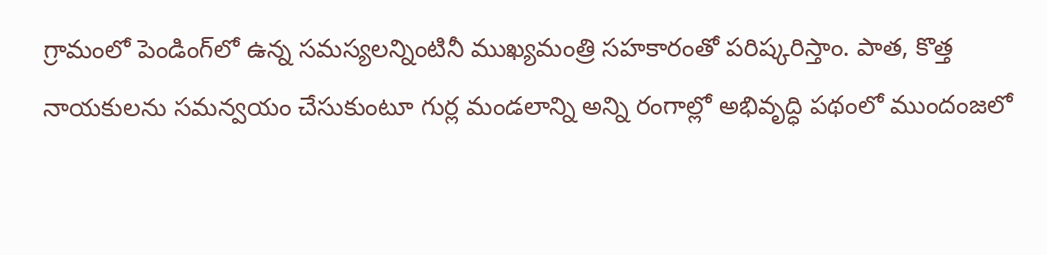గ్రామంలో పెండింగ్‌లో ఉన్న సమస్యలన్నింటినీ ముఖ్యమంత్రి సహకారంతో పరిష్కరిస్తాం. పాత, కొత్త నాయకులను సమన్వయం చేసుకుంటూ గుర్ల మండలాన్ని అన్ని రంగాల్లో అభివృద్ధి పథంలో ముందంజలో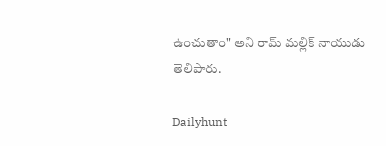ఉంచుతాం" అని రామ్ మల్లిక్ నాయుడు తెలిపారు.

Dailyhunt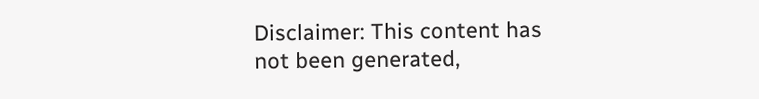Disclaimer: This content has not been generated,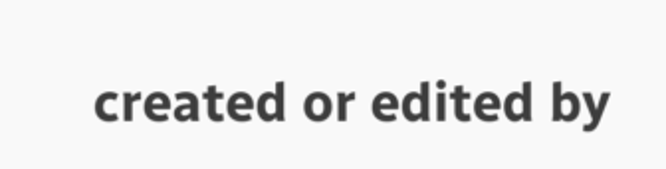created or edited by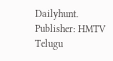Dailyhunt. Publisher: HMTV Telugu